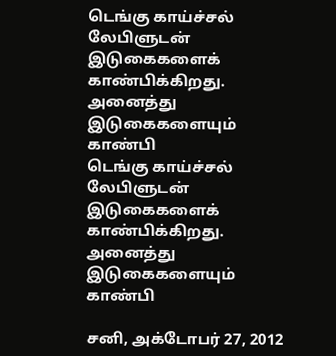டெங்கு காய்ச்சல் லேபிளுடன் இடுகைகளைக் காண்பிக்கிறது. அனைத்து இடுகைகளையும் காண்பி
டெங்கு காய்ச்சல் லேபிளுடன் இடுகைகளைக் காண்பிக்கிறது. அனைத்து இடுகைகளையும் காண்பி

சனி, அக்டோபர் 27, 2012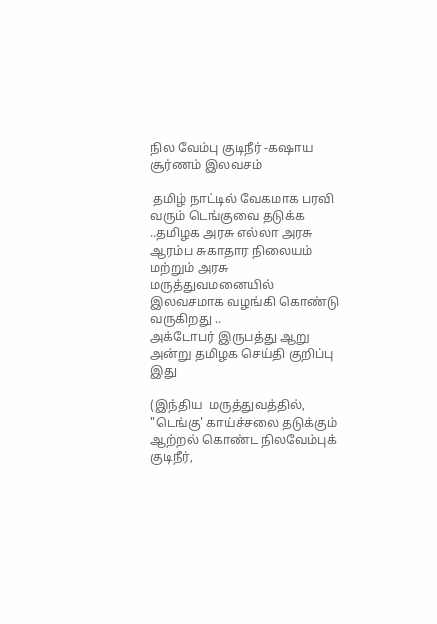நில வேம்பு குடிநீர் -கஷாய சூர்ணம் இலவசம்

 தமிழ் நாட்டில் வேகமாக பரவி வரும் டெங்குவை தடுக்க ..தமிழக அரசு எல்லா அரசு ஆரம்ப சுகாதார நிலையம்  மற்றும் அரசு மருத்துவமனையில் இலவசமாக வழங்கி கொண்டு  வருகிறது ..
அக்டோபர் இருபத்து ஆறு அன்று தமிழக செய்தி குறிப்பு இது

(இந்திய  மருத்துவத்தில், "டெங்கு' காய்ச்சலை தடுக்கும் ஆற்றல் கொண்ட நிலவேம்புக் குடிநீர்,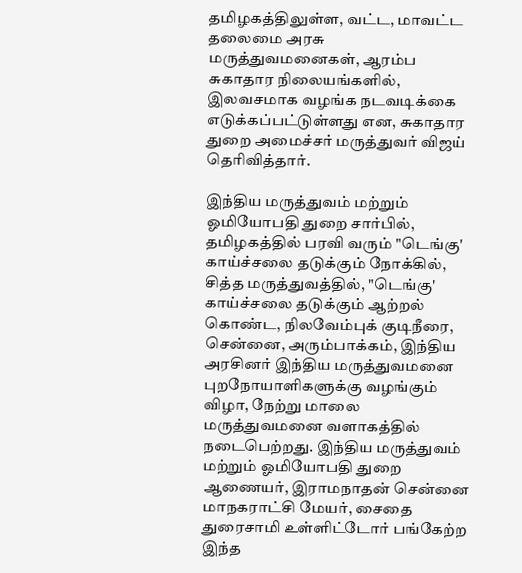தமிழகத்திலுள்ள, வட்ட, மாவட்ட தலைமை அரசு மருத்துவமனைகள், ஆரம்ப சுகாதார நிலையங்களில், இலவசமாக வழங்க நடவடிக்கை எடுக்கப்பட்டுள்ளது என, சுகாதார துறை அமைச்சர் மருத்துவர் விஜய் தெரிவித்தார்.

இந்திய மருத்துவம் மற்றும் ஓமியோபதி துறை சார்பில், தமிழகத்தில் பரவி வரும் "டெங்கு' காய்ச்சலை தடுக்கும் நோக்கில், சித்த மருத்துவத்தில், "டெங்கு' காய்ச்சலை தடுக்கும் ஆற்றல் கொண்ட, நிலவேம்புக் குடிநீரை, சென்னை, அரும்பாக்கம், இந்திய அரசினர் இந்திய மருத்துவமனை புறநோயாளிகளுக்கு வழங்கும் விழா, நேற்று மாலை மருத்துவமனை வளாகத்தில் நடைபெற்றது. இந்திய மருத்துவம் மற்றும் ஓமியோபதி துறை ஆணையர், இராமநாதன் சென்னை மாநகராட்சி மேயர், சைதை துரைசாமி உள்ளிட்டோர் பங்கேற்ற இந்த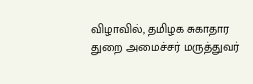விழாவில், தமிழக சுகாதார துறை அமைச்சர் மருத்துவர்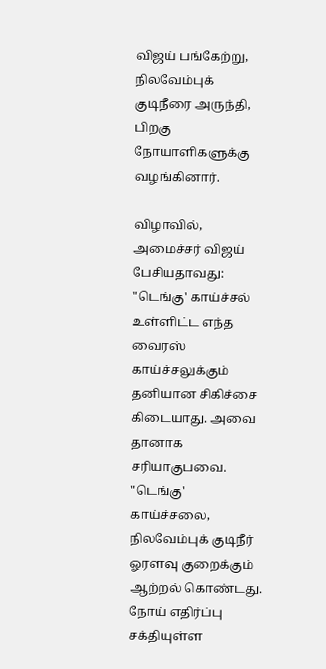விஜய் பங்கேற்று, நிலவேம்புக் குடிநீரை அருந்தி, பிறகு நோயாளிகளுக்கு வழங்கினார்.

விழாவில், அமைச்சர் விஜய் பேசியதாவது: "டெங்கு' காய்ச்சல் உள்ளிட்ட எந்த வைரஸ் காய்ச்சலுக்கும் தனியான சிகிச்சை கிடையாது. அவை தானாக சரியாகுபவை. "டெங்கு' காய்ச்சலை, நிலவேம்புக் குடிநீர் ஓரளவு குறைக்கும் ஆற்றல் கொண்டது. நோய் எதிர்ப்பு சக்தியுள்ள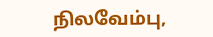நிலவேம்பு,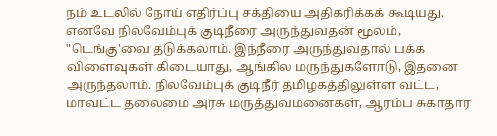நம் உடலில் நோய் எதிர்ப்பு சக்தியை அதிகரிக்கக் கூடியது. எனவே நிலவேம்புக் குடிநீரை அருந்துவதன் மூலம், "டெங்கு'வை தடுக்கலாம். இந்நீரை அருந்துவதால் பக்க விளைவுகள் கிடையாது, ஆங்கில மருந்துகளோடு, இதனை அருந்தலாம். நிலவேம்புக் குடிநீர் தமிழகத்திலுள்ள வட்ட, மாவட்ட தலைமை அரசு மருத்துவமனைகள், ஆரம்ப சுகாதார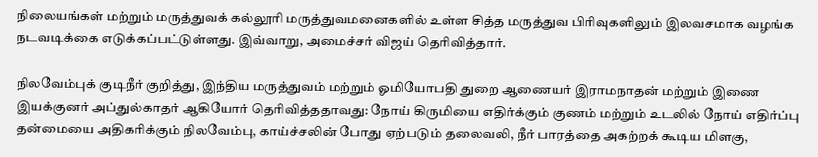நிலையங்கள் மற்றும் மருத்துவக் கல்லூரி மருத்துவமனைகளில் உள்ள சித்த மருத்துவ பிரிவுகளிலும் இலவசமாக வழங்க நடவடிக்கை எடுக்கப்பட்டுள்ளது. இவ்வாறு, அமைச்சர் விஜய் தெரிவித்தார்.

நிலவேம்புக் குடிநீர் குறித்து, இந்திய மருத்துவம் மற்றும் ஓமியோபதி துறை ஆணையர் இராமநாதன் மற்றும் இணை இயக்குனர் அப்துல்காதர் ஆகியோர் தெரிவித்ததாவது: நோய் கிருமியை எதிர்க்கும் குணம் மற்றும் உடலில் நோய் எதிர்ப்பு தன்மையை அதிகரிக்கும் நிலவேம்பு, காய்ச்சலின் போது ஏற்படும் தலைவலி, நீர் பாரத்தை அகற்றக் கூடிய மிளகு,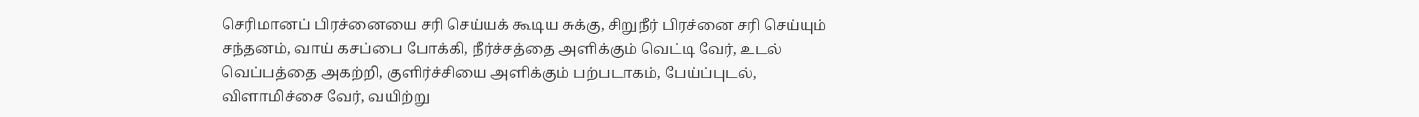செரிமானப் பிரச்னையை சரி செய்யக் கூடிய சுக்கு, சிறுநீர் பிரச்னை சரி செய்யும் சந்தனம், வாய் கசப்பை போக்கி, நீர்ச்சத்தை அளிக்கும் வெட்டி வேர், உடல் வெப்பத்தை அகற்றி, குளிர்ச்சியை அளிக்கும் பற்படாகம், பேய்ப்புடல், விளாமிச்சை வேர், வயிற்று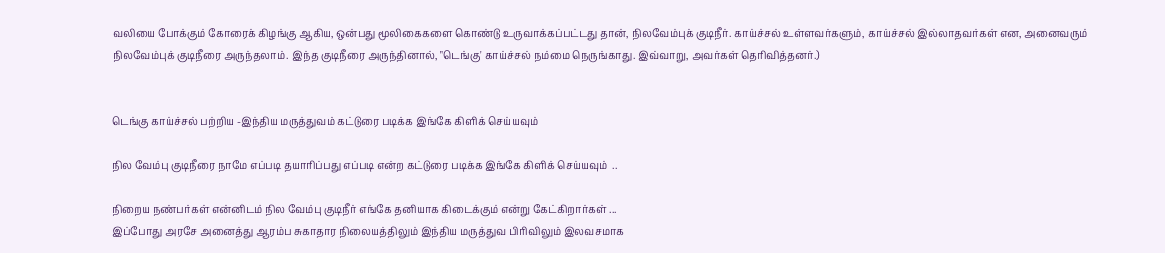வலியை போக்கும் கோரைக் கிழங்கு ஆகிய, ஒன்பது மூலிகைகளை கொண்டு உருவாக்கப்பட்டது தான், நிலவேம்புக் குடிநீர். காய்ச்சல் உள்ளவர்களும், காய்ச்சல் இல்லாதவர்கள் என, அனைவரும் நிலவேம்புக் குடிநீரை அருந்தலாம். இந்த குடிநீரை அருந்தினால், "டெங்கு' காய்ச்சல் நம்மை நெருங்காது. இவ்வாறு, அவர்கள் தெரிவித்தனர்.)


டெங்கு காய்ச்சல் பற்றிய -இந்திய மருத்துவம் கட்டுரை படிக்க இங்கே கிளிக் செய்யவும்

நில வேம்பு குடிநீரை நாமே எப்படி தயாரிப்பது எப்படி என்ற கட்டுரை படிக்க இங்கே கிளிக் செய்யவும்  ..

நிறைய நண்பர்கள் என்னிடம் நில வேம்பு குடிநீர் எங்கே தனியாக கிடைக்கும் என்று கேட்கிறார்கள் ...
இப்போது அரசே அனைத்து ஆரம்ப சுகாதார நிலையத்திலும் இந்திய மருத்துவ பிரிவிலும் இலவசமாக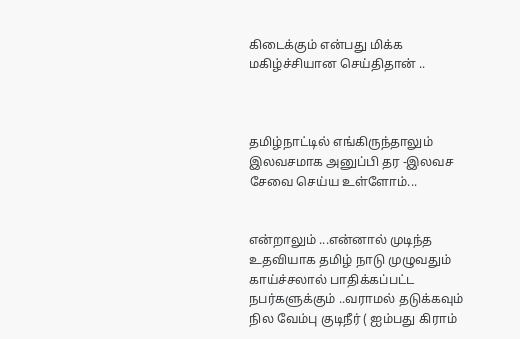கிடைக்கும் என்பது மிக்க மகிழ்ச்சியான செய்திதான் ..



தமிழ்நாட்டில் எங்கிருந்தாலும் இலவசமாக அனுப்பி தர -இலவச சேவை செய்ய உள்ளோம்...


என்றாலும் ...என்னால் முடிந்த உதவியாக தமிழ் நாடு முழுவதும் காய்ச்சலால் பாதிக்கப்பட்ட நபர்களுக்கும் ..வராமல் தடுக்கவும்
நில வேம்பு குடிநீர் ( ஐம்பது கிராம்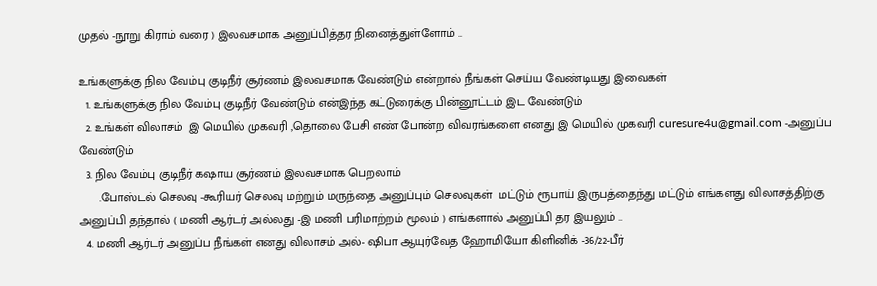முதல் -நூறு கிராம் வரை ) இலவசமாக அனுப்பித்தர நினைத்துள்ளோம் ..

உங்களுக்கு நில வேம்பு குடிநீர் சூர்ணம் இலவசமாக வேண்டும் என்றால் நீங்கள் செய்ய வேண்டியது இவைகள்
  1. உங்களுக்கு நில வேம்பு குடிநீர் வேண்டும் என்இந்த கட்டுரைக்கு பின்னூட்டம் இட வேண்டும்
  2. உங்கள் விலாசம்  இ மெயில் முகவரி ,தொலை பேசி எண் போன்ற விவரங்களை எனது இ மெயில் முகவரி curesure4u@gmail.com -அனுப்ப வேண்டும்
  3. நில வேம்பு குடிநீர் கஷாய சூர்ணம் இலவசமாக பெறலாம்
      .போஸ்டல் செலவு -கூரியர் செலவு மற்றும் மருந்தை அனுப்பும் செலவுகள்  மட்டும் ரூபாய் இருபத்தைந்து மட்டும் எங்களது விலாசத்திற்கு அனுப்பி தந்தால் ( மணி ஆர்டர் அல்லது -இ மணி பரிமாற்றம் மூலம் ) எங்களால் அனுப்பி தர இயலும் ..
  4. மணி ஆர்டர் அனுப்ப நீங்கள் எனது விலாசம் அல்- ஷிபா ஆயுர்வேத ஹோமியோ கிளினிக் -36/22-பீர்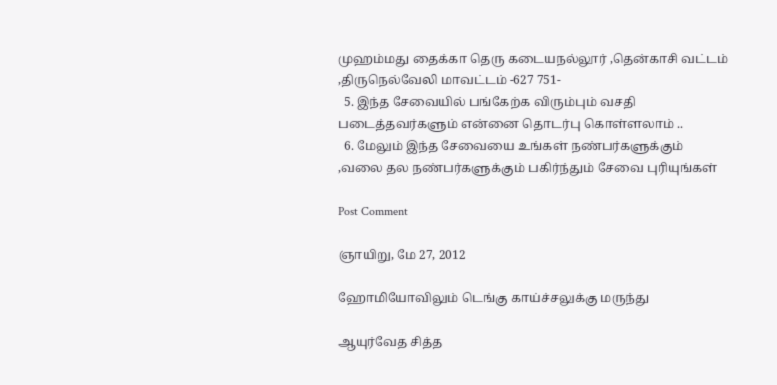முஹம்மது தைக்கா தெரு கடையநல்லூர் ,தென்காசி வட்டம் ,திருநெல்வேலி மாவட்டம் -627 751-
  5. இந்த சேவையில் பங்கேற்க விரும்பும் வசதி படைத்தவர்களும் என்னை தொடர்பு கொள்ளலாம் ..
  6. மேலும் இந்த சேவையை உங்கள் நண்பர்களுக்கும் ,வலை தல நண்பர்களுக்கும் பகிர்ந்தும் சேவை புரியுங்கள்

Post Comment

ஞாயிறு, மே 27, 2012

ஹோமியோவிலும் டெங்கு காய்ச்சலுக்கு மருந்து

ஆயுர்வேத சித்த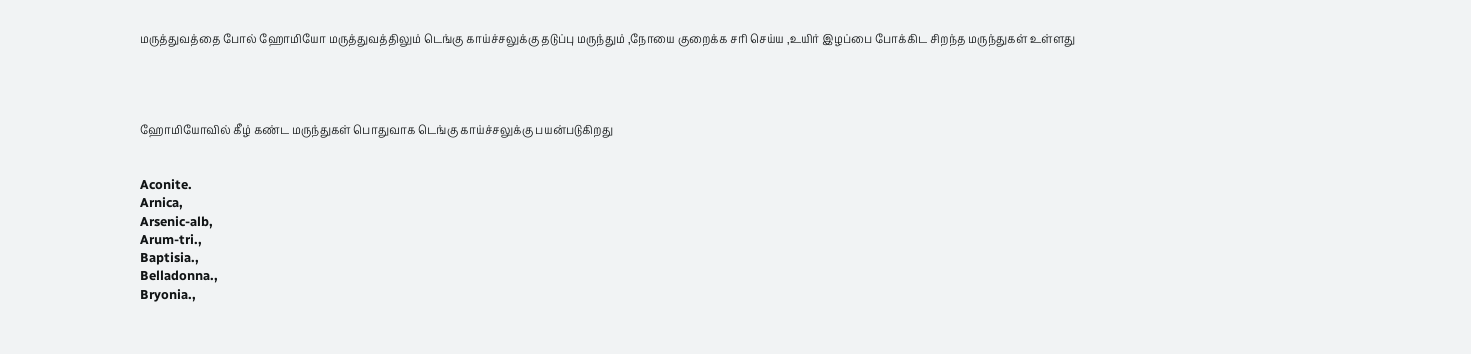மருத்துவத்தை போல் ஹோமியோ மருத்துவத்திலும் டெங்கு காய்ச்சலுக்கு தடுப்பு மருந்தும் ,நோயை குறைக்க சரி செய்ய ,உயிர் இழப்பை போக்கிட சிறந்த மருந்துகள் உள்ளது




ஹோமியோவில் கீழ் கண்ட மருந்துகள் பொதுவாக டெங்கு காய்ச்சலுக்கு பயன்படுகிறது


Aconite.
Arnica,
Arsenic-alb,
Arum-tri.,
Baptisia.,
Belladonna.,
Bryonia.,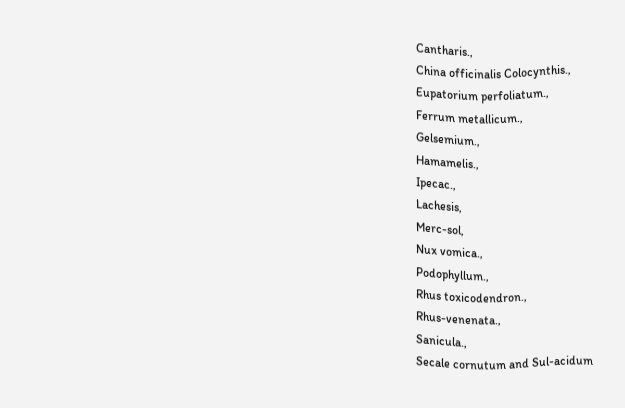Cantharis.,
China officinalis Colocynthis.,
Eupatorium perfoliatum.,
Ferrum metallicum.,
Gelsemium.,
Hamamelis.,
Ipecac.,
Lachesis,
Merc-sol,
Nux vomica.,
Podophyllum.,
Rhus toxicodendron.,
Rhus-venenata.,
Sanicula.,
Secale cornutum and Sul-acidum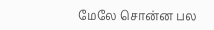மேலே சொன்ன பல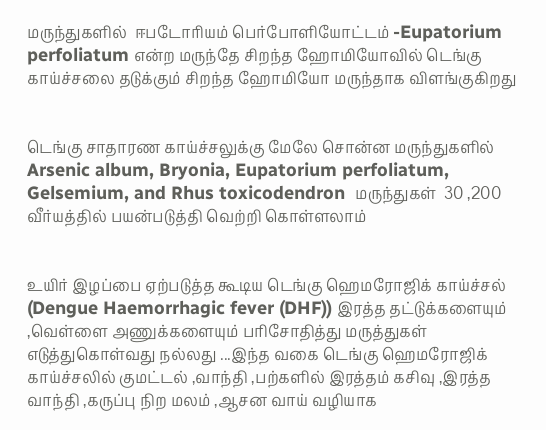மருந்துகளில்  ஈபடோரியம் பெர்போளியோட்டம் -Eupatorium perfoliatum என்ற மருந்தே சிறந்த ஹோமியோவில் டெங்கு காய்ச்சலை தடுக்கும் சிறந்த ஹோமியோ மருந்தாக விளங்குகிறது


டெங்கு சாதாரண காய்ச்சலுக்கு மேலே சொன்ன மருந்துகளில்
Arsenic album, Bryonia, Eupatorium perfoliatum, Gelsemium, and Rhus toxicodendron  மருந்துகள்  30 ,200 வீர்யத்தில் பயன்படுத்தி வெற்றி கொள்ளலாம்


உயிர் இழப்பை ஏற்படுத்த கூடிய டெங்கு ஹெமரோஜிக் காய்ச்சல் (Dengue Haemorrhagic fever (DHF)) இரத்த தட்டுக்களையும் ,வெள்ளை அணுக்களையும் பரிசோதித்து மருத்துகள் எடுத்துகொள்வது நல்லது ...இந்த வகை டெங்கு ஹெமரோஜிக் காய்ச்சலில் குமட்டல் ,வாந்தி ,பற்களில் இரத்தம் கசிவு ,இரத்த வாந்தி ,கருப்பு நிற மலம் ,ஆசன வாய் வழியாக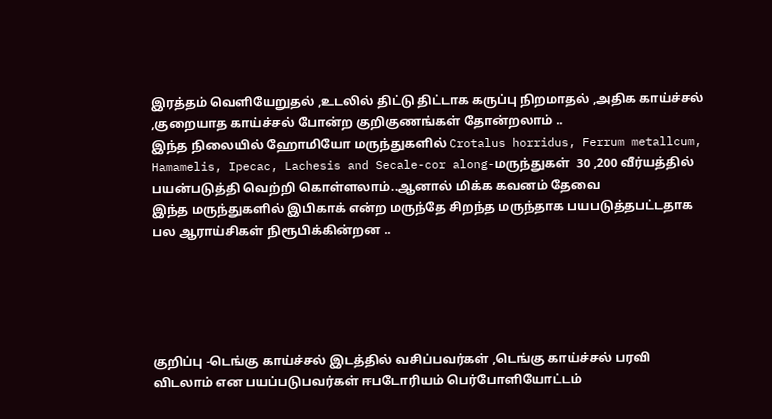இரத்தம் வெளியேறுதல் ,உடலில் திட்டு திட்டாக கருப்பு நிறமாதல் ,அதிக காய்ச்சல் ,குறையாத காய்ச்சல் போன்ற குறிகுணங்கள் தோன்றலாம் ..
இந்த நிலையில் ஹோமியோ மருந்துகளில் Crotalus horridus, Ferrum metallcum, Hamamelis, Ipecac, Lachesis and Secale-cor along-மருந்துகள்  30 ,200 வீர்யத்தில் பயன்படுத்தி வெற்றி கொள்ளலாம்..ஆனால் மிக்க கவனம் தேவை
இந்த மருந்துகளில் இபிகாக் என்ற மருந்தே சிறந்த மருந்தாக பயபடுத்தபட்டதாக பல ஆராய்சிகள் நிரூபிக்கின்றன ..





குறிப்பு -டெங்கு காய்ச்சல் இடத்தில் வசிப்பவர்கள் ,டெங்கு காய்ச்சல் பரவி விடலாம் என பயப்படுபவர்கள் ஈபடோரியம் பெர்போளியோட்டம்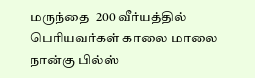மருந்தை  200 வீர்யத்தில் பெரியவர்கள் காலை மாலை நான்கு பில்ஸ்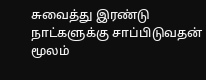சுவைத்து இரண்டு நாட்களுக்கு சாப்பிடுவதன் மூலம்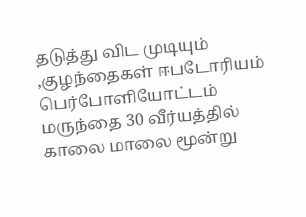தடுத்து விட முடியும் ,குழந்தைகள் ஈபடோரியம் பெர்போளியோட்டம் மருந்தை 30 வீர்யத்தில் காலை மாலை மூன்று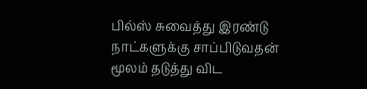பில்ஸ் சுவைத்து இரண்டு நாட்களுக்கு சாப்பிடுவதன் மூலம் தடுத்து விட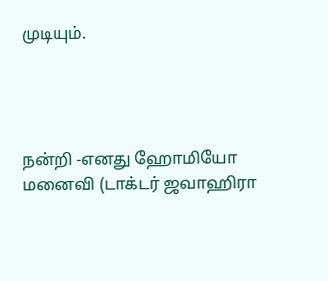முடியும்.




நன்றி -எனது ஹோமியோ மனைவி (டாக்டர் ஜவாஹிரா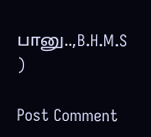பானு..,B.H.M.S )

Post Comment